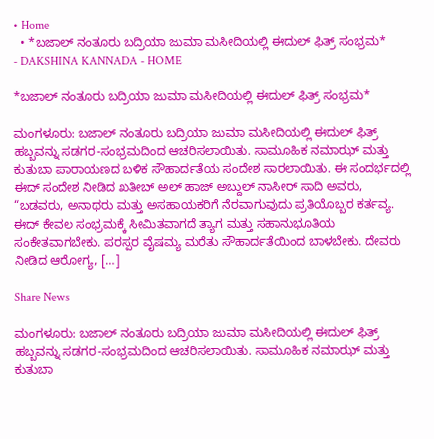• Home
  • *ಬಜಾಲ್ ನಂತೂರು ಬದ್ರಿಯಾ ಜುಮಾ ಮಸೀದಿಯಲ್ಲಿ ಈದುಲ್ ಫಿತ್ರ್ ಸಂಭ್ರಮ*
- DAKSHINA KANNADA - HOME

*ಬಜಾಲ್ ನಂತೂರು ಬದ್ರಿಯಾ ಜುಮಾ ಮಸೀದಿಯಲ್ಲಿ ಈದುಲ್ ಫಿತ್ರ್ ಸಂಭ್ರಮ*

ಮಂಗಳೂರು: ಬಜಾಲ್ ನಂತೂರು ಬದ್ರಿಯಾ ಜುಮಾ ಮಸೀದಿಯಲ್ಲಿ ಈದುಲ್ ‌ಫಿತ್ರ್ ಹಬ್ಬವನ್ನು ಸಡಗರ-ಸಂಭ್ರಮದಿಂದ ಆಚರಿಸಲಾಯಿತು. ಸಾಮೂಹಿಕ ನಮಾಝ್ ಮತ್ತು ಕುತುಬಾ ಪಾರಾಯಣದ ಬಳಿಕ ಸೌಹಾರ್ದತೆಯ ಸಂದೇಶ ಸಾರಲಾಯಿತು. ಈ ಸಂದರ್ಭದಲ್ಲಿ ಈದ್ ಸಂದೇಶ ನೀಡಿದ ಖತೀಬ್ ಅಲ್ ಹಾಜ್ ಅಬ್ದುಲ್ ನಾಸೀರ್ ಸಾದಿ ಅವರು, “ಬಡವರು, ಅನಾಥರು ಮತ್ತು ಅಸಹಾಯಕರಿಗೆ ನೆರವಾಗುವುದು ಪ್ರತಿಯೊಬ್ಬರ ಕರ್ತವ್ಯ. ಈದ್ ಕೇವಲ ಸಂಭ್ರಮಕ್ಕೆ ಸೀಮಿತವಾಗದೆ ತ್ಯಾಗ ಮತ್ತು ಸಹಾನುಭೂತಿಯ ಸಂಕೇತವಾಗಬೇಕು. ಪರಸ್ಪರ ವೈಷಮ್ಯ ಮರೆತು ಸೌಹಾರ್ದತೆಯಿಂದ ಬಾಳಬೇಕು. ದೇವರು ನೀಡಿದ ಆರೋಗ್ಯ, […]

Share News

ಮಂಗಳೂರು: ಬಜಾಲ್ ನಂತೂರು ಬದ್ರಿಯಾ ಜುಮಾ ಮಸೀದಿಯಲ್ಲಿ ಈದುಲ್ ‌ಫಿತ್ರ್ ಹಬ್ಬವನ್ನು ಸಡಗರ-ಸಂಭ್ರಮದಿಂದ ಆಚರಿಸಲಾಯಿತು. ಸಾಮೂಹಿಕ ನಮಾಝ್ ಮತ್ತು ಕುತುಬಾ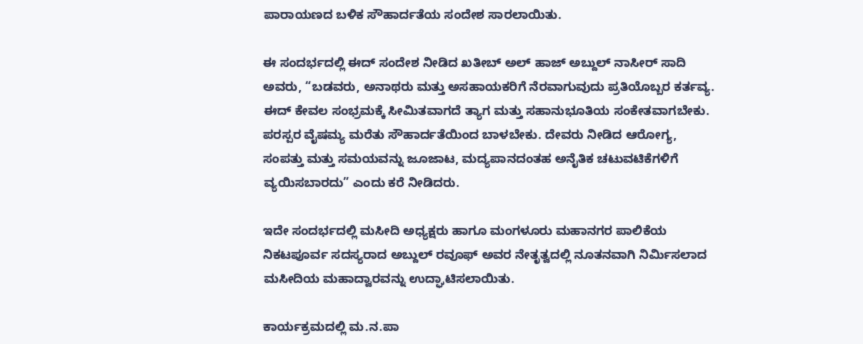ಪಾರಾಯಣದ ಬಳಿಕ ಸೌಹಾರ್ದತೆಯ ಸಂದೇಶ ಸಾರಲಾಯಿತು.

ಈ ಸಂದರ್ಭದಲ್ಲಿ ಈದ್ ಸಂದೇಶ ನೀಡಿದ ಖತೀಬ್ ಅಲ್ ಹಾಜ್ ಅಬ್ದುಲ್ ನಾಸೀರ್ ಸಾದಿ ಅವರು, “ಬಡವರು, ಅನಾಥರು ಮತ್ತು ಅಸಹಾಯಕರಿಗೆ ನೆರವಾಗುವುದು ಪ್ರತಿಯೊಬ್ಬರ ಕರ್ತವ್ಯ. ಈದ್ ಕೇವಲ ಸಂಭ್ರಮಕ್ಕೆ ಸೀಮಿತವಾಗದೆ ತ್ಯಾಗ ಮತ್ತು ಸಹಾನುಭೂತಿಯ ಸಂಕೇತವಾಗಬೇಕು. ಪರಸ್ಪರ ವೈಷಮ್ಯ ಮರೆತು ಸೌಹಾರ್ದತೆಯಿಂದ ಬಾಳಬೇಕು. ದೇವರು ನೀಡಿದ ಆರೋಗ್ಯ, ಸಂಪತ್ತು ಮತ್ತು ಸಮಯವನ್ನು ಜೂಜಾಟ, ಮದ್ಯಪಾನದಂತಹ ಅನೈತಿಕ ಚಟುವಟಿಕೆಗಳಿಗೆ ವ್ಯಯಿಸಬಾರದು” ಎಂದು ಕರೆ ನೀಡಿದರು.

ಇದೇ ಸಂದರ್ಭದಲ್ಲಿ ಮಸೀದಿ ಅಧ್ಯಕ್ಷರು ಹಾಗೂ ಮಂಗಳೂರು ಮಹಾನಗರ ಪಾಲಿಕೆಯ ನಿಕಟಪೂರ್ವ ಸದಸ್ಯರಾದ ಅಬ್ದುಲ್ ರವೂಫ್ ಅವರ ನೇತೃತ್ವದಲ್ಲಿ ನೂತನವಾಗಿ ನಿರ್ಮಿಸಲಾದ ಮಸೀದಿಯ ಮಹಾದ್ವಾರವನ್ನು ಉದ್ಘಾಟಿಸಲಾಯಿತು.

ಕಾರ್ಯಕ್ರಮದಲ್ಲಿ ಮ.ನ.ಪಾ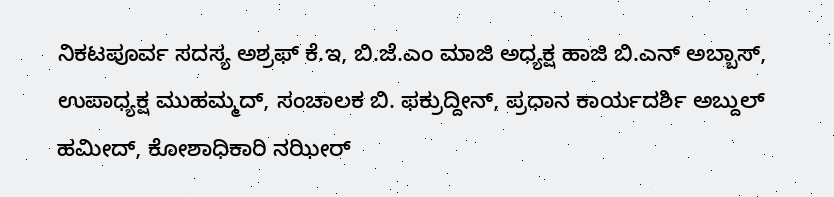ನಿಕಟಪೂರ್ವ ಸದಸ್ಯ ಅಶ್ರಫ್ ಕೆ.ಇ, ಬಿ.ಜೆ.ಎಂ ಮಾಜಿ ಅಧ್ಯಕ್ಷ ಹಾಜಿ ಬಿ.ಎನ್ ಅಬ್ಬಾಸ್, ಉಪಾಧ್ಯಕ್ಷ ಮುಹಮ್ಮದ್, ಸಂಚಾಲಕ ಬಿ. ಫಕ್ರುದ್ದೀನ್, ಪ್ರಧಾನ ಕಾರ್ಯದರ್ಶಿ ಅಬ್ದುಲ್ ಹಮೀದ್, ಕೋಶಾಧಿಕಾರಿ ನಝೀರ್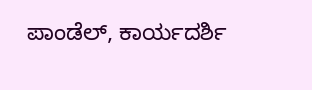ಪಾಂಡೆಲ್, ಕಾರ್ಯದರ್ಶಿ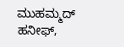ಮುಹಮ್ಮದ್ ಹನೀಫ್,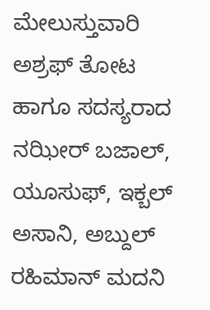ಮೇಲುಸ್ತುವಾರಿ ಅಶ್ರಫ್ ತೋಟ ಹಾಗೂ ಸದಸ್ಯರಾದ ನಝೀರ್ ಬಜಾಲ್, ಯೂಸುಫ್, ಇಕ್ಬಲ್ ಅಸಾನಿ, ಅಬ್ದುಲ್ ರಹಿಮಾನ್ ಮದನಿ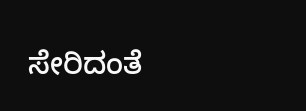ಸೇರಿದಂತೆ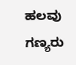ಹಲವು ಗಣ್ಯರು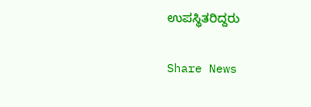ಉಪಸ್ಥಿತರಿದ್ದರು

Share News